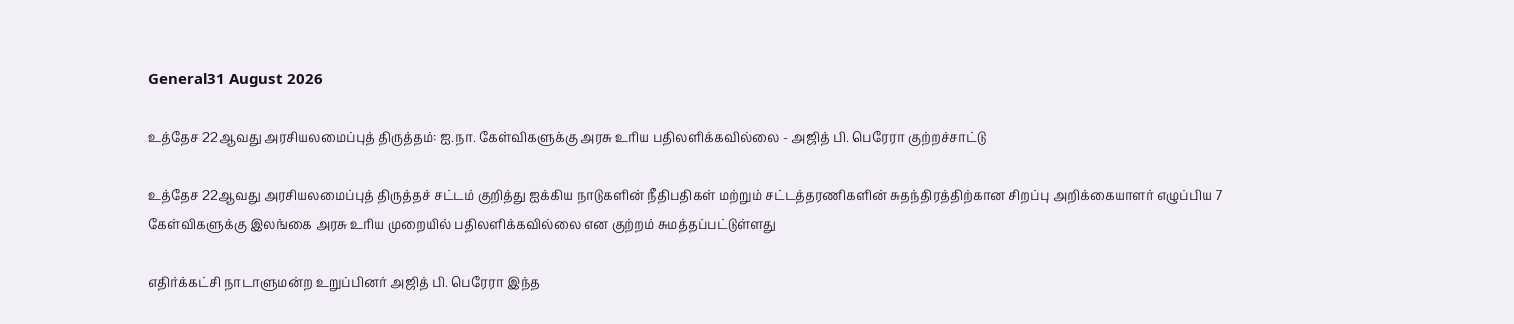General31 August 2026

உத்தேச 22ஆவது அரசியலமைப்புத் திருத்தம்: ஐ.நா. கேள்விகளுக்கு அரசு உரிய பதிலளிக்கவில்லை - அஜித் பி. பெரேரா குற்றச்சாட்டு

உத்தேச 22ஆவது அரசியலமைப்புத் திருத்தச் சட்டம் குறித்து ஐக்கிய நாடுகளின் நீதிபதிகள் மற்றும் சட்டத்தரணிகளின் சுதந்திரத்திற்கான சிறப்பு அறிக்கையாளர் எழுப்பிய 7 கேள்விகளுக்கு இலங்கை அரசு உரிய முறையில் பதிலளிக்கவில்லை என குற்றம் சுமத்தப்பட்டுள்ளது

எதிர்க்கட்சி நாடாளுமன்ற உறுப்பினர் அஜித் பி. பெரேரா இந்த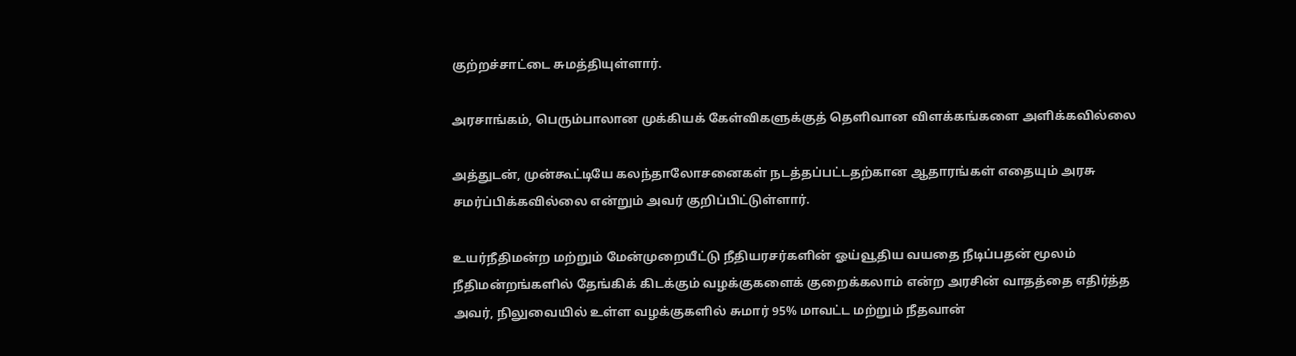குற்றச்சாட்டை சுமத்தியுள்ளார்.

அரசாங்கம், பெரும்பாலான முக்கியக் கேள்விகளுக்குத் தெளிவான விளக்கங்களை அளிக்கவில்லை

அத்துடன், முன்கூட்டியே கலந்தாலோசனைகள் நடத்தப்பட்டதற்கான ஆதாரங்கள் எதையும் அரசு சமர்ப்பிக்கவில்லை என்றும் அவர் குறிப்பிட்டுள்ளார்.

உயர்நீதிமன்ற மற்றும் மேன்முறையீட்டு நீதியரசர்களின் ஓய்வூதிய வயதை நீடிப்பதன் மூலம் நீதிமன்றங்களில் தேங்கிக் கிடக்கும் வழக்குகளைக் குறைக்கலாம் என்ற அரசின் வாதத்தை எதிர்த்த அவர், நிலுவையில் உள்ள வழக்குகளில் சுமார் 95% மாவட்ட மற்றும் நீதவான்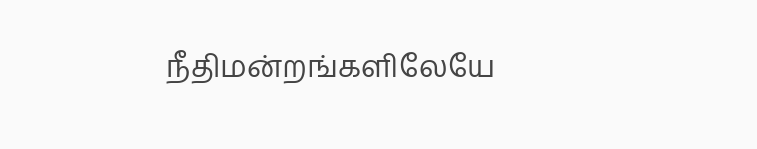நீதிமன்றங்களிலேயே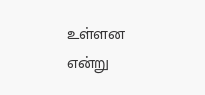உள்ளன என்று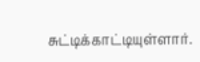சுட்டிக்காட்டியுள்ளார்.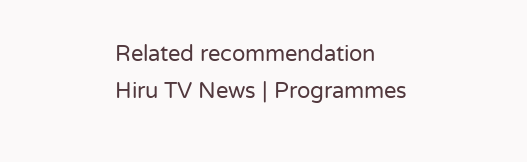Related recommendation
Hiru TV News | Programmes